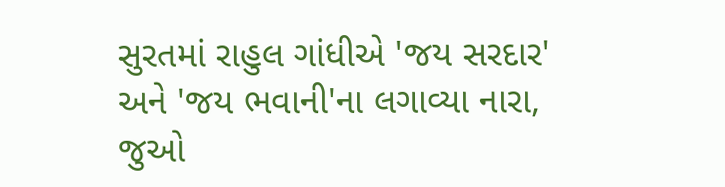સુરતમાં રાહુલ ગાંધીએ 'જય સરદાર' અને 'જય ભવાની'ના લગાવ્યા નારા, જુઓ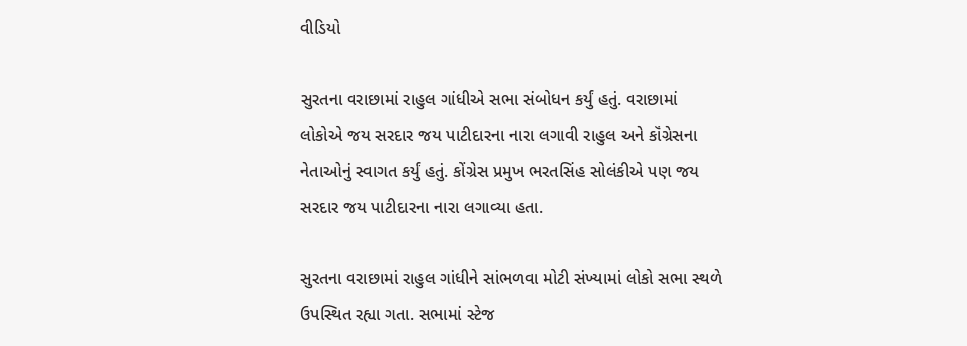વીડિયો

સુરતના વરાછામાં રાહુલ ગાંધીએ સભા સંબોધન કર્યું હતું. વરાછામાં લોકોએ જય સરદાર જય પાટીદારના નારા લગાવી રાહુલ અને કૉંગ્રેસના નેતાઓનું સ્વાગત કર્યું હતું. કોંગ્રેસ પ્રમુખ ભરતસિંહ સોલંકીએ પણ જય સરદાર જય પાટીદારના નારા લગાવ્યા હતા.

સુરતના વરાછામાં રાહુલ ગાંધીને સાંભળવા મોટી સંખ્યામાં લોકો સભા સ્થળે ઉપસ્થિત રહ્યા ગતા. સભામાં સ્ટેજ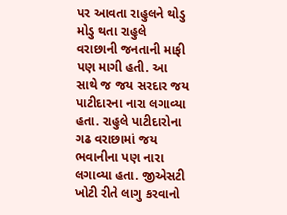પર આવતા રાહુલને થોડુ મોડુ થતા રાહુલે વરાછાની જનતાની માફી પણ માગી હતી. આ સાથે જ જય સરદાર જય પાટીદારના નારા લગાવ્યા હતા. રાહુલે પાટીદારોના ગઢ વરાછામાં જય ભવાનીના પણ નારા લગાવ્યા હતા. જીએસટી ખોટી રીતે લાગુ કરવાનો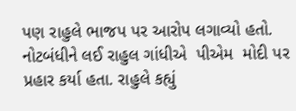પણ રાહુલે ભાજપ પર આરોપ લગાવ્યો હતો.  નોટબંધીને લઈ રાહુલ ગાંધીએ  પીએમ  મોદી પર પ્રહાર કર્યા હતા. રાહુલે કહ્યું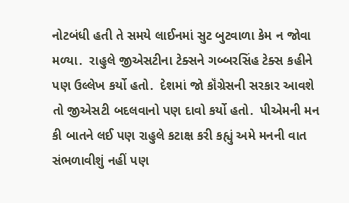નોટબંધી હતી તે સમયે લાઈનમાં સુટ બુટવાળા કેમ ન જોવા મળ્યા.  રાહુલે જીએસટીના ટેક્સને ગબ્બરસિંહ ટેક્સ કહીને પણ ઉલ્લેખ કર્યો હતો.  દેશમાં જો કૉંગ્રેસની સરકાર આવશે તો જીએસટી બદલવાનો પણ દાવો કર્યો હતો.  પીએમની મન કી બાતને લઈ પણ રાહુલે કટાક્ષ કરી કહ્યું અમે મનની વાત સંભળાવીશું નહીં પણ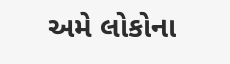અમે લોકોના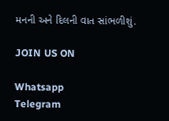મનની અને દિલની વાત સાંભળીશું.

JOIN US ON

Whatsapp
Telegram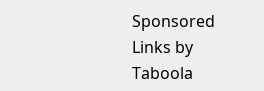Sponsored Links by Taboola